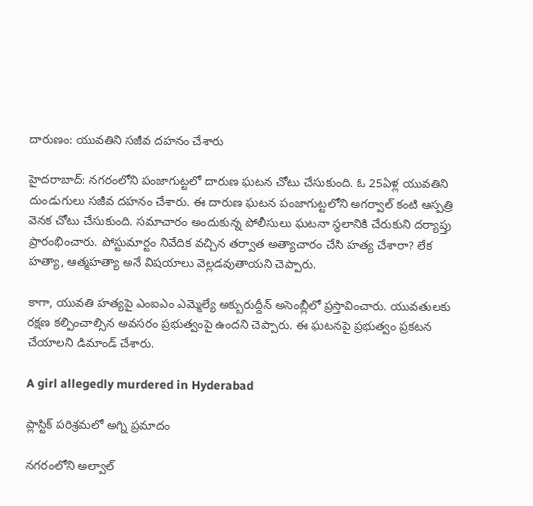దారుణం: యువతిని సజీవ దహనం చేశారు

హైదరాబాద్: నగరంలోని పంజాగుట్టలో దారుణ ఘటన చోటు చేసుకుంది. ఓ 25ఏళ్ల యువతిని దుండుగులు సజీవ దహనం చేశారు. ఈ దారుణ ఘటన పంజాగుట్టలోని అగర్వాల్ కంటి ఆస్పత్రి వెనక చోటు చేసుకుంది. సమాచారం అందుకున్న పోలీసులు ఘటనా స్థలానికి చేరుకుని దర్యాప్తు ప్రారంభించారు. పోస్టుమార్టం నివేదిక వచ్చిన తర్వాత అత్యాచారం చేసి హత్య చేశారా? లేక హత్యా, ఆత్మహత్యా అనే విషయాలు వెల్లడవుతాయని చెప్పారు.

కాగా, యువతి హత్యపై ఎంఐఎం ఎమ్మెల్యే అక్బురుద్దీన్ అసెంబ్లీలో ప్రస్తావించారు. యువతులకు రక్షణ కల్పించాల్సిన అవసరం ప్రభుత్వంపై ఉందని చెప్పారు. ఈ ఘటనపై ప్రభుత్వం ప్రకటన చేయాలని డిమాండ్ చేశారు.

A girl allegedly murdered in Hyderabad

ప్లాస్టిక్ పరిశ్రమలో అగ్ని ప్రమాదం

నగరంలోని అల్వాల్‌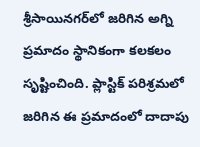శ్రీసాయినగర్‌లో జరిగిన అగ్ని ప్రమాదం స్థానికంగా కలకలం సృష్టించింది. ప్లాస్టిక్‌ పరిశ్రమలో జరిగిన ఈ ప్రమాదంలో దాదాపు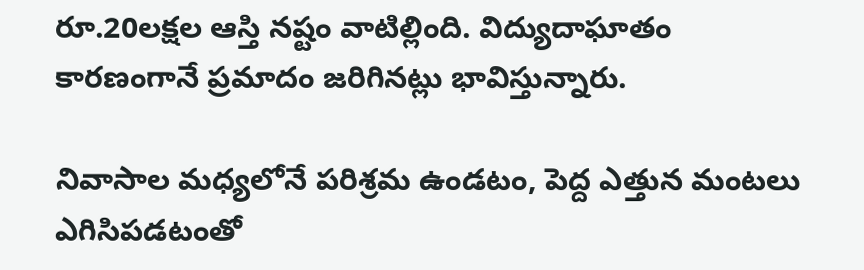రూ.20లక్షల ఆస్తి నష్టం వాటిల్లింది. విద్యుదాఘాతం కారణంగానే ప్రమాదం జరిగినట్లు భావిస్తున్నారు.

నివాసాల మధ్యలోనే పరిశ్రమ ఉండటం, పెద్ద ఎత్తున మంటలు ఎగిసిపడటంతో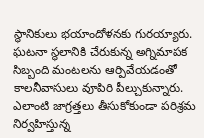స్థానికులు భయాందోళనకు గురయ్యారు. ఘటనా స్థలానికి చేరుకున్న అగ్నిమాపక సిబ్బంది మంటలను ఆర్పివేయడంతో కాలనీవాసులు వూపిరి పీల్చుకున్నారు. ఎలాంటి జాగ్రత్తలు తీసుకోకుండా పరిశ్రమ నిర్వహిస్తున్న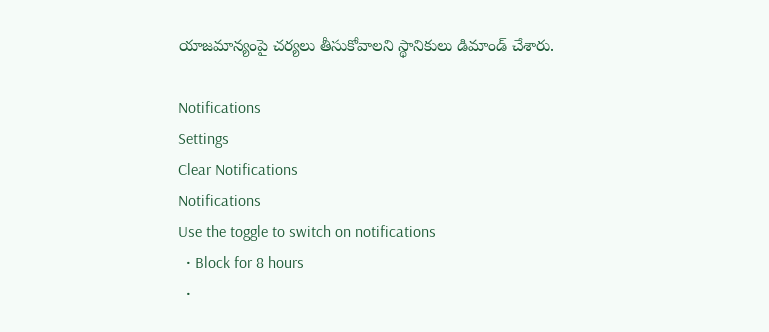యాజమాన్యంపై చర్యలు తీసుకోవాలని స్థానికులు డిమాండ్‌ చేశారు.

Notifications
Settings
Clear Notifications
Notifications
Use the toggle to switch on notifications
  • Block for 8 hours
  •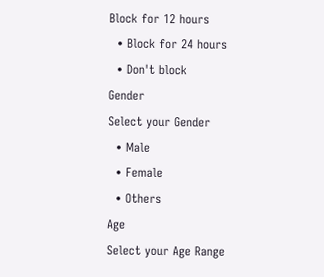Block for 12 hours
  • Block for 24 hours
  • Don't block
Gender
Select your Gender
  • Male
  • Female
  • Others
Age
Select your Age Range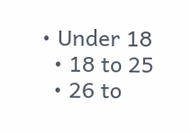• Under 18
  • 18 to 25
  • 26 to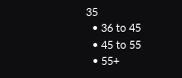35
  • 36 to 45
  • 45 to 55
  • 55+